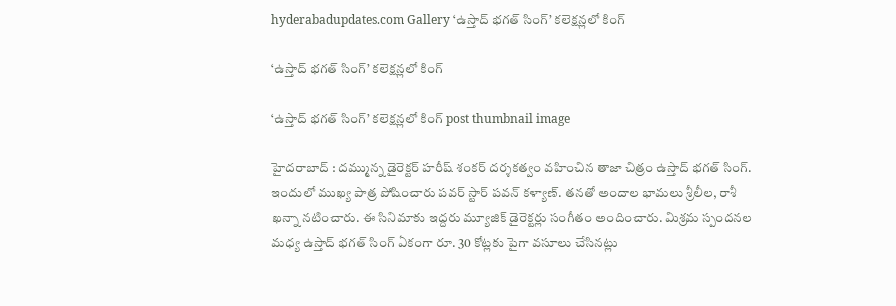hyderabadupdates.com Gallery ‘ఉస్తాద్ భ‌గ‌త్ సింగ్’ క‌లెక్ష‌న్లలో కింగ్

‘ఉస్తాద్ భ‌గ‌త్ సింగ్’ క‌లెక్ష‌న్లలో కింగ్

‘ఉస్తాద్ భ‌గ‌త్ సింగ్’ క‌లెక్ష‌న్లలో కింగ్ post thumbnail image

హైద‌రాబాద్ : ద‌మ్మున్న డైరెక్ట‌ర్ హ‌రీష్ శంక‌ర్ ద‌ర్శ‌క‌త్వం వ‌హించిన తాజా చిత్రం ఉస్తాద్ భ‌గ‌త్ సింగ్. ఇందులో ముఖ్య పాత్ర పోషించారు ప‌వ‌ర్ స్టార్ ప‌వ‌న్ క‌ళ్యాణ్‌. త‌న‌తో అందాల భామ‌లు శ్రీ‌లీల‌, రాశీ ఖ‌న్నా న‌టించారు. ఈ సినిమాకు ఇద్ద‌రు మ్యూజిక్ డైరెక్ట‌ర్లు సంగీతం అందించారు. మిశ్ర‌మ స్పంద‌న‌ల మ‌ధ్య ఉస్తాద్ భ‌గత్ సింగ్ ఏకంగా రూ. 30 కోట్ల‌కు పైగా వ‌సూలు చేసిన‌ట్లు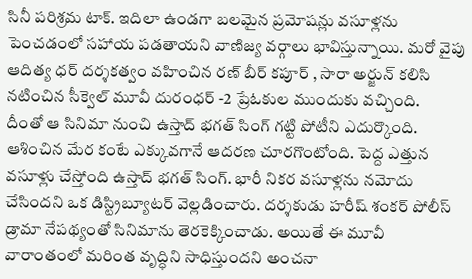సినీ ప‌రిశ్ర‌మ టాక్. ఇదిలా ఉండ‌గా బలమైన ప్రమోషన్లు వసూళ్లను పెంచడంలో సహాయ పడతాయని వాణిజ్య వర్గాలు భావిస్తున్నాయి. మ‌రో వైపు ఆదిత్య ధ‌ర్ ద‌ర్శ‌క‌త్వం వ‌హించిన ర‌ణ్ బీర్ క‌పూర్ , సారా అర్జున్ క‌లిసి న‌టించిన సీక్వెల్ మూవీ దురంధ‌ర్ -2 ప్రేఓకుల ముందుకు వ‌చ్చింది.
దీంతో ఆ సినిమా నుంచి ఉస్తాద్ భ‌గ‌త్ సింగ్ గ‌ట్టి పోటీని ఎదుర్కొంది. ఆశించిన మేర కంటే ఎక్కువ‌గానే ఆద‌ర‌ణ చూర‌గొంటోంది. పెద్ద ఎత్తున వ‌సూళ్లు చేస్తోంది ఉస్తాద్ భ‌గ‌త్ సింగ్. భారీ నికర వసూళ్లను నమోదు చేసిందని ఒక డిస్ట్రిబ్యూటర్ వెల్లడించారు. ద‌ర్శ‌కుడు హ‌రీష్ శంక‌ర్ పోలీస్ డ్రామా నేప‌థ్యంతో సినిమాను తెర‌కెక్కించాడు. అయితే ఈ మూవీ వారాంతంలో మరింత వృద్ధిని సాధిస్తుందని అంచనా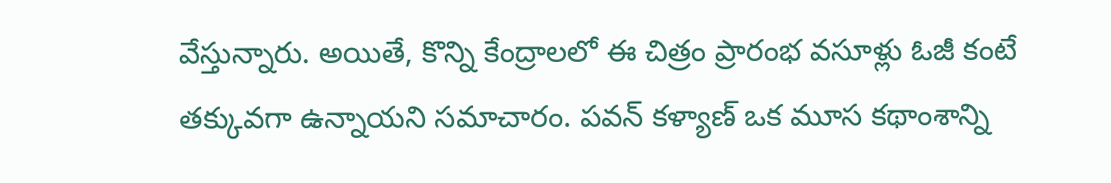వేస్తున్నారు. అయితే, కొన్ని కేంద్రాలలో ఈ చిత్రం ప్రారంభ వసూళ్లు ఓజీ కంటే తక్కువగా ఉన్నాయని స‌మాచారం. పవన్ కళ్యాణ్ ఒక మూస కథాంశాన్ని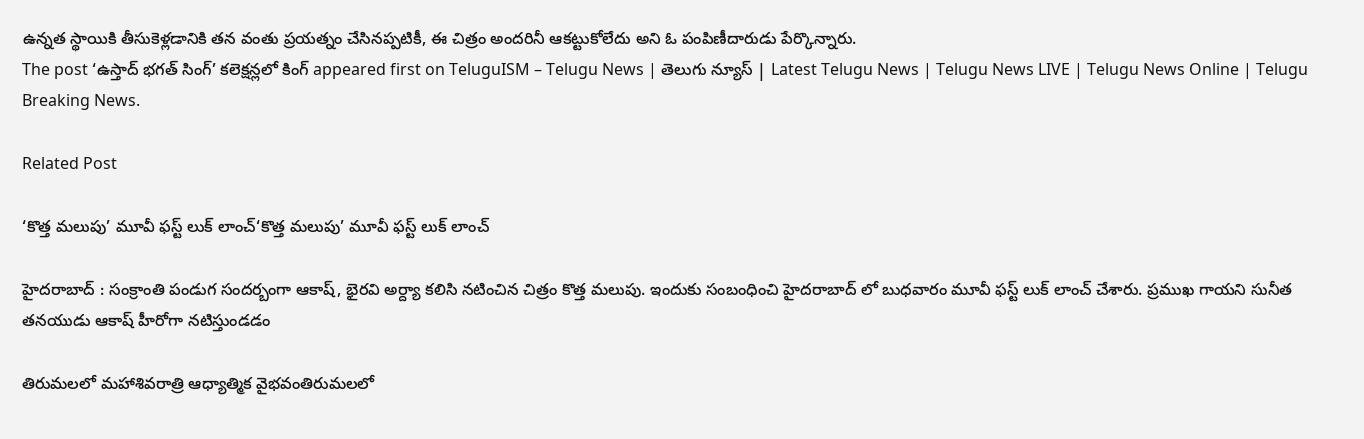ఉన్నత స్థాయికి తీసుకెళ్లడానికి తన వంతు ప్రయత్నం చేసినప్పటికీ, ఈ చిత్రం అందరినీ ఆకట్టుకోలేదు అని ఓ పంపిణీదారుడు పేర్కొన్నారు.
The post ‘ఉస్తాద్ భ‌గ‌త్ సింగ్’ క‌లెక్ష‌న్లలో కింగ్ appeared first on TeluguISM – Telugu News | తెలుగు న్యూస్ | Latest Telugu News | Telugu News LIVE | Telugu News Online | Telugu Breaking News.

Related Post

‘కొత్త మ‌లుపు’ మూవీ ఫ‌స్ట్ లుక్ లాంచ్‘కొత్త మ‌లుపు’ మూవీ ఫ‌స్ట్ లుక్ లాంచ్

హైద‌రాబాద్ : సంక్రాంతి పండుగ సంద‌ర్బంగా ఆకాష్‌, భైర‌వి అర్ద్యా క‌లిసి న‌టించిన చిత్రం కొత్త మ‌లుపు. ఇందుకు సంబంధించి హైద‌రాబాద్ లో బుధ‌వారం మూవీ ఫ‌స్ట్ లుక్ లాంచ్ చేశారు. ప్రముఖ గాయని సునీత తనయుడు ఆకాష్ హీరోగా న‌టిస్తుండ‌డం

తిరుమ‌ల‌లో మహాశివరాత్రి ఆధ్యాత్మిక వైభవంతిరుమ‌ల‌లో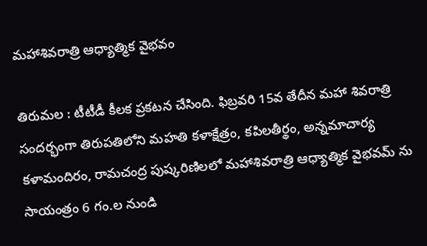మహాశివరాత్రి ఆధ్యాత్మిక వైభవం

తిరుమ‌ల : టీటీడీ కీల‌క ప్ర‌క‌ట‌న చేసింది. ఫిబ్రవరి 15వ తేదీన మహా శివరాత్రి సందర్భంగా తిరుపతిలోని మహతి కళాక్షేత్రం, కపిలతీర్థం, అన్నమాచార్య కళామందిరం, రామచంద్ర పుష్కరిణిలలో మహాశివరాత్రి ఆధ్యాత్మిక వైభవమ్ ను సాయంత్రం 6 గం.ల నుండి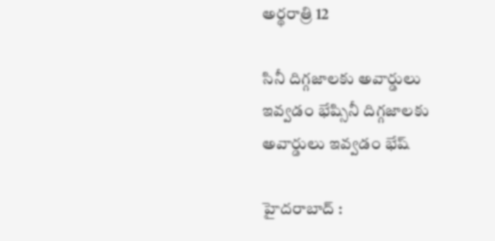అర్థరాత్రి 12

సినీ దిగ్గ‌జాలకు అవార్డులు ఇవ్వ‌డం భేష్సినీ దిగ్గ‌జాలకు అవార్డులు ఇవ్వ‌డం భేష్

హైద‌రాబాద్ :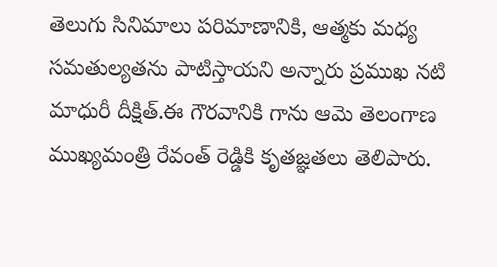తెలుగు సినిమాలు పరిమాణానికి, ఆత్మకు మధ్య సమతుల్యతను పాటిస్తాయని అన్నారు ప్ర‌ముఖ న‌టి మాధురీ దీక్షిత్.ఈ గౌరవానికి గాను ఆమె తెలంగాణ ముఖ్యమంత్రి రేవంత్ రెడ్డికి కృతజ్ఞతలు తెలిపారు.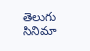తెలుగు సినిమా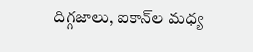దిగ్గజాలు, ఐకాన్‌ల మధ్య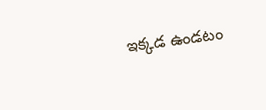ఇక్కడ ఉండటం